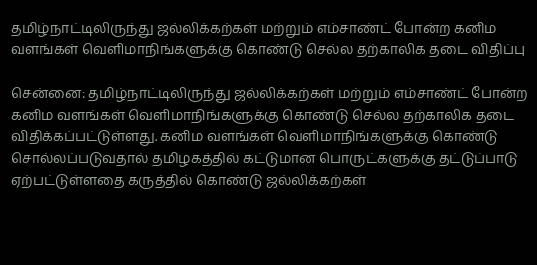தமிழ்நாட்டிலிருந்து ஜல்லிக்கற்கள் மற்றும் எம்சாண்ட் போன்ற கனிம வளங்கள் வெளிமாநிங்களுக்கு கொண்டு செல்ல தற்காலிக தடை விதிப்பு

சென்னை: தமிழ்நாட்டிலிருந்து ஜல்லிக்கற்கள் மற்றும் எம்சாண்ட் போன்ற கனிம வளங்கள் வெளிமாநிங்களுக்கு கொண்டு செல்ல தற்காலிக தடை விதிக்கப்பட்டுள்ளது. கனிம வளங்கள் வெளிமாநிங்களுக்கு கொண்டு சொல்லப்படுவதால் தமிழகத்தில் கட்டுமான பொருட்களுக்கு தட்டுப்பாடு ஏற்பட்டுள்ளதை கருத்தில் கொண்டு ஜல்லிக்கற்கள்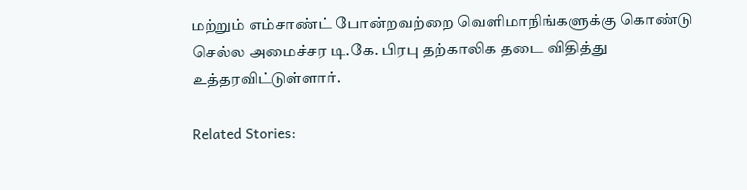மற்றும் எம்சாண்ட் போன்றவற்றை வெளிமாநிங்களுக்கு கொண்டு செல்ல அமைச்சர டி.கே. பிரபு தற்காலிக தடை விதித்து உத்தரவிட்டுள்ளார்.

Related Stories: